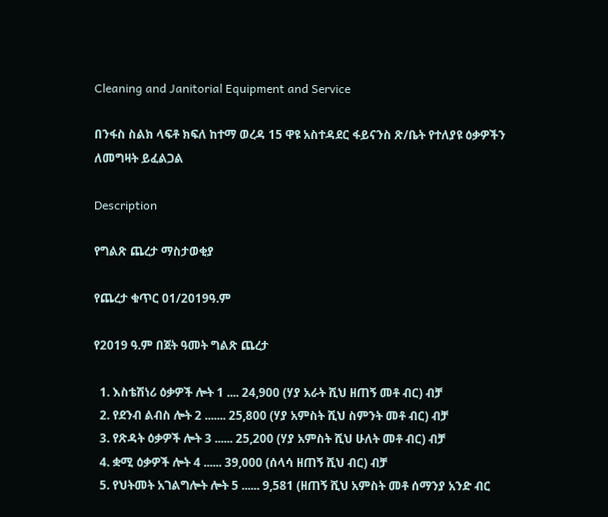Cleaning and Janitorial Equipment and Service

በንፋስ ስልክ ላፍቶ ክፍለ ከተማ ወረዳ 15 ዋዩ አስተዳደር ፋይናንስ ጽ/ቤት የተለያዩ ዕቃዎችን ለመግዛት ይፈልጋል

Description

የግልጽ ጨረታ ማስታወቂያ

የጨረታ ቁጥር 01/2019ዓ.ም

የ2019 ዓ.ም በጀት ዓመት ግልጽ ጨረታ

  1. እስቴሽነሪ ዕቃዎች ሎት 1 .... 24,900 (ሃያ አራት ሺህ ዘጠኝ መቶ ብር) ብቻ
  2. የደንብ ልብስ ሎት 2 ....... 25,800 (ሃያ አምስት ሺህ ስምንት መቶ ብር) ብቻ
  3. የጽዳት ዕቃዎች ሎት 3 ...... 25,200 (ሃያ አምስት ሺህ ሁለት መቶ ብር) ብቻ
  4. ቋሚ ዕቃዎች ሎት 4 ...... 39,000 (ሰላሳ ዘጠኝ ሺህ ብር) ብቻ
  5. የህትመት አገልግሎት ሎት 5 ...... 9,581 (ዘጠኝ ሺህ አምስት መቶ ሰማንያ አንድ ብር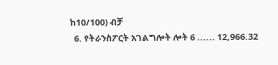ከ10/100) ብቻ
  6. የትራንስፖርት አገልግሎት ሎት 6 ...... 12,966.32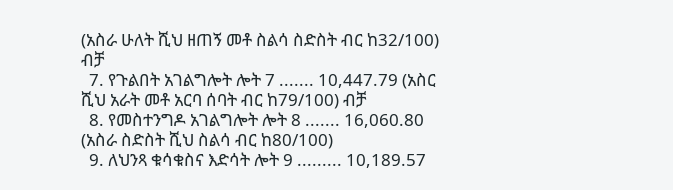(አስራ ሁለት ሺህ ዘጠኝ መቶ ስልሳ ስድስት ብር ከ32/100) ብቻ
  7. የጉልበት አገልግሎት ሎት 7 ....... 10,447.79 (አስር ሺህ አራት መቶ አርባ ሰባት ብር ከ79/100) ብቻ
  8. የመስተንግዶ አገልግሎት ሎት 8 ....... 16,060.80 (አስራ ስድስት ሺህ ስልሳ ብር ከ80/100)
  9. ለህንጻ ቁሳቁስና እድሳት ሎት 9 ......... 10,189.57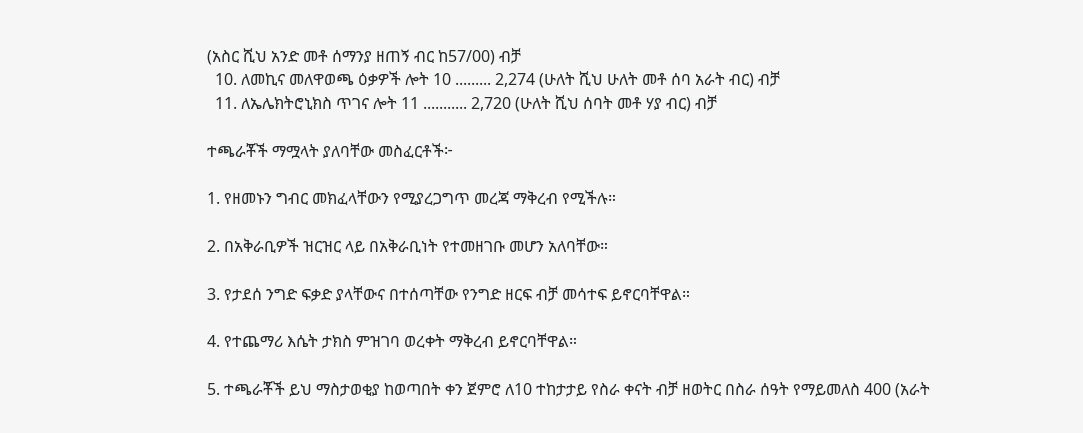(አስር ሺህ አንድ መቶ ሰማንያ ዘጠኝ ብር ከ57/00) ብቻ
  10. ለመኪና መለዋወጫ ዕቃዎች ሎት 10 ......... 2,274 (ሁለት ሺህ ሁለት መቶ ሰባ አራት ብር) ብቻ
  11. ለኤሌክትሮኒክስ ጥገና ሎት 11 ........... 2,720 (ሁለት ሺህ ሰባት መቶ ሃያ ብር) ብቻ

ተጫራቾች ማሟላት ያለባቸው መስፈርቶች፦

1. የዘመኑን ግብር መክፈላቸውን የሚያረጋግጥ መረጃ ማቅረብ የሚችሉ።

2. በአቅራቢዎች ዝርዝር ላይ በአቅራቢነት የተመዘገቡ መሆን አለባቸው።

3. የታደሰ ንግድ ፍቃድ ያላቸውና በተሰጣቸው የንግድ ዘርፍ ብቻ መሳተፍ ይኖርባቸዋል።

4. የተጨማሪ እሴት ታክስ ምዝገባ ወረቀት ማቅረብ ይኖርባቸዋል።

5. ተጫራቾች ይህ ማስታወቂያ ከወጣበት ቀን ጀምሮ ለ10 ተከታታይ የስራ ቀናት ብቻ ዘወትር በስራ ሰዓት የማይመለስ 400 (አራት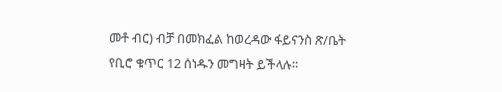መቶ ብር) ብቻ በመክፈል ከወረዳው ፋይናንስ ጽ/ቤት የቢሮ ቁጥር 12 ሰነዱን መግዛት ይችላሉ።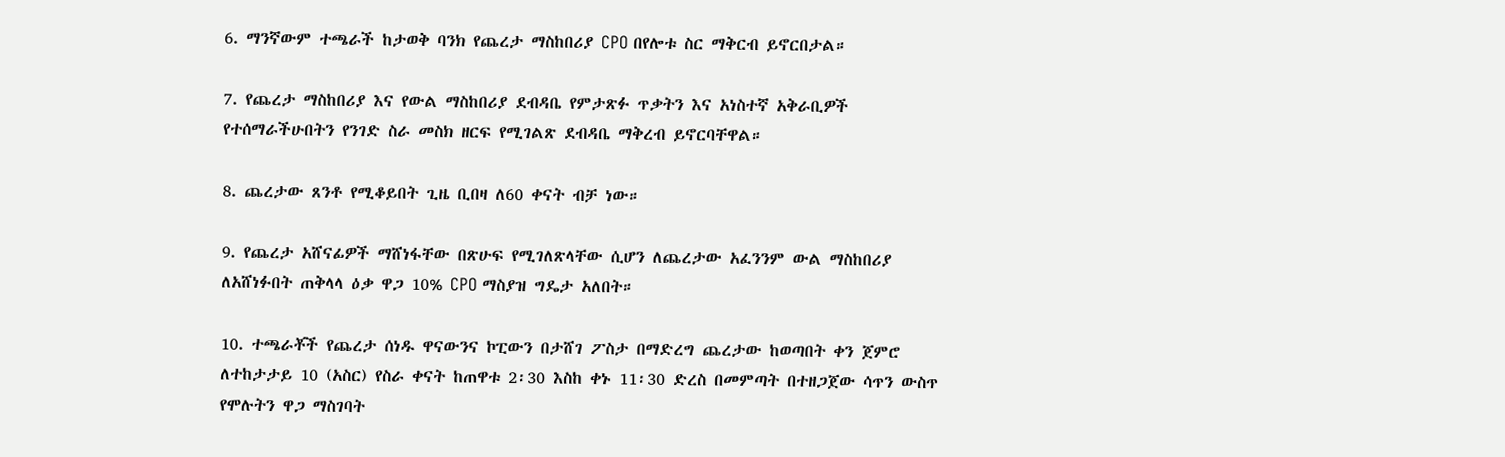6. ማንኛውም ተጫራች ከታወቅ ባንክ የጨረታ ማስከበሪያ CPO በየሎቱ ስር ማቅርብ ይኖርበታል።

7. የጨረታ ማስከበሪያ እና የውል ማስከበሪያ ደብዳቤ የምታጽፉ ጥቃትን እና አነስተኛ አቅራቢዎች የተሰማራችሁበትን የንገድ ስራ መስክ ዘርፍ የሚገልጽ ደብዳቤ ማቅረብ ይኖርባቸዋል።

8. ጨረታው ጸንቶ የሚቆይበት ጊዜ ቢበዛ ለ60 ቀናት ብቻ ነው።

9. የጨረታ አሸናፊዎች ማሸነፋቸው በጽሁፍ የሚገለጽላቸው ሲሆን ለጨረታው አፈንንም ውል ማስከበሪያ ለአሸነፉበት ጠቅላላ ዕቃ ዋጋ 10% CPO ማስያዝ ግዴታ አለበት።

10. ተጫራቾች የጨረታ ሰነዱ ዋናውንና ኮፒውን በታሸገ ፖስታ በማድረግ ጨረታው ከወጣበት ቀን ጀምሮ ለተከታታይ 10 (አስር) የስራ ቀናት ከጠዋቱ 2፡30 እስከ ቀኑ 11፡30 ድረስ በመምጣት በተዘጋጀው ሳጥን ውስጥ የሞሉትን ዋጋ ማስገባት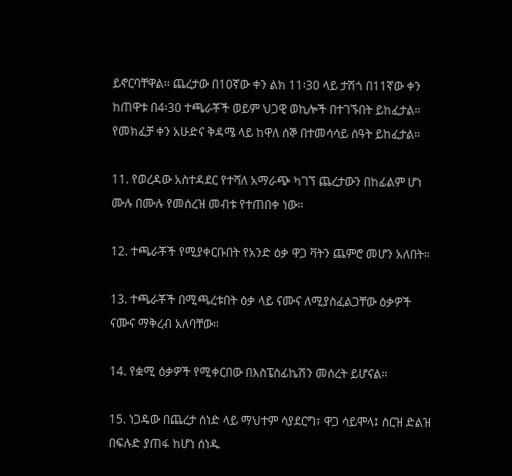ይኖርባቸዋል፡፡ ጨረታው በ10ኛው ቀን ልክ 11፡30 ላይ ታሽጎ በ11ኛው ቀን ከጠዋቱ በ4፡30 ተጫራቾች ወይም ህጋዊ ወኪሎች በተገኙበት ይከፈታል። የመክፈቻ ቀን አሁድና ቅዳሜ ላይ ከዋለ ሰኞ በተመሳሳይ ሰዓት ይከፈታል።

11. የወረዳው አስተዳደር የተሻለ አማራጭ ካገኘ ጨረታውን በከፊልም ሆነ ሙሉ በሙሉ የመሰረዝ መብቱ የተጠበቀ ነው።

12. ተጫራቾች የሚያቀርቡበት የአንድ ዕቃ ዋጋ ቫትን ጨምሮ መሆን አለበት።

13. ተጫራቾች በሚጫረቱበት ዕቃ ላይ ናሙና ለሚያስፈልጋቸው ዕቃዎች ናሙና ማቅረብ አለባቸው።

14. የቋሚ ዕቃዎች የሚቀርበው በእስፔስፊኬሽን መሰረት ይሆናል።

15. ነጋዴው በጨረታ ሰነድ ላይ ማህተም ሳያደርግ፣ ዋጋ ሳይሞላ፤ ስርዝ ድልዝ በፍሉድ ያጠፋ ከሆነ ሰነዱ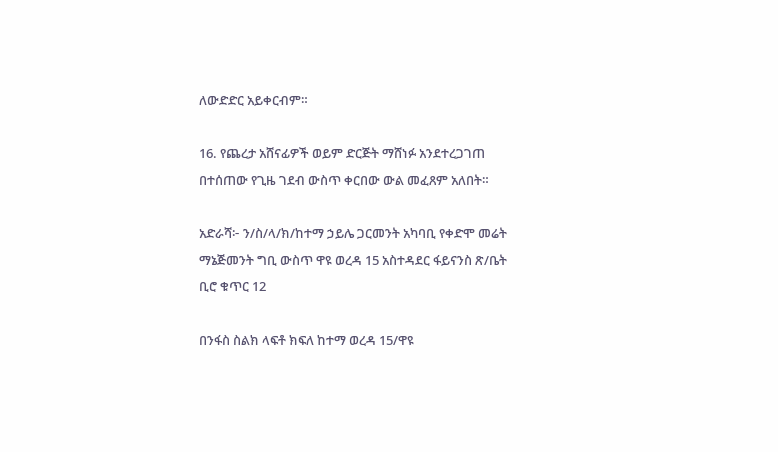ለውድድር አይቀርብም።

16. የጨረታ አሸናፊዎች ወይም ድርጅት ማሸነፉ አንደተረጋገጠ በተሰጠው የጊዜ ገደብ ውስጥ ቀርበው ውል መፈጸም አለበት።

አድራሻ፦ ን/ስ/ላ/ክ/ከተማ ኃይሌ ጋርመንት አካባቢ የቀድሞ መሬት ማኔጅመንት ግቢ ውስጥ ዋዩ ወረዳ 15 አስተዳደር ፋይናንስ ጽ/ቤት ቢሮ ቁጥር 12

በንፋስ ስልክ ላፍቶ ክፍለ ከተማ ወረዳ 15/ዋዩ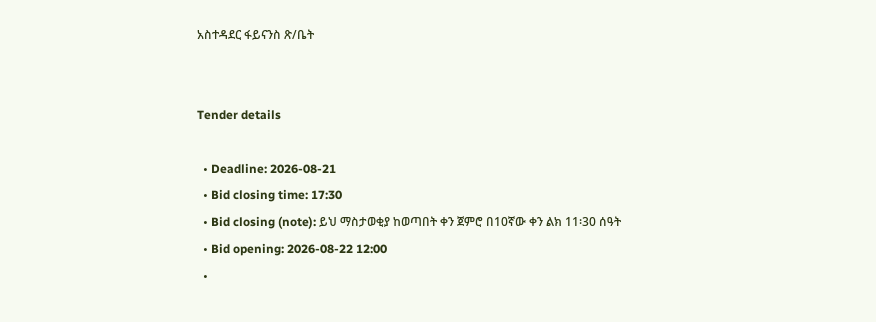አስተዳደር ፋይናንስ ጽ/ቤት


Tender details

  • Deadline: 2026-08-21
  • Bid closing time: 17:30
  • Bid closing (note): ይህ ማስታወቂያ ከወጣበት ቀን ጀምሮ በ10ኛው ቀን ልክ 11፡30 ሰዓት
  • Bid opening: 2026-08-22 12:00
  •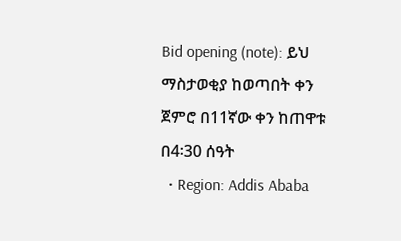Bid opening (note): ይህ ማስታወቂያ ከወጣበት ቀን ጀምሮ በ11ኛው ቀን ከጠዋቱ በ4፡30 ሰዓት
  • Region: Addis Ababa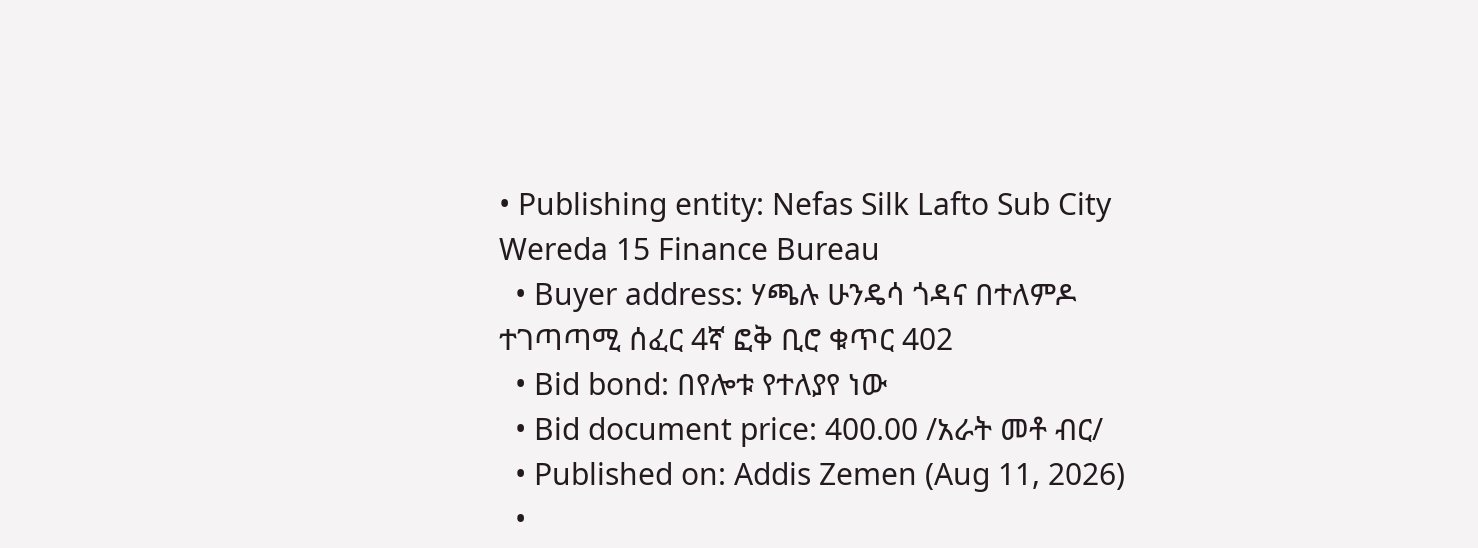• Publishing entity: Nefas Silk Lafto Sub City Wereda 15 Finance Bureau
  • Buyer address: ሃጫሉ ሁንዴሳ ጎዳና በተለምዶ ተገጣጣሚ ሰፈር 4ኛ ፎቅ ቢሮ ቁጥር 402
  • Bid bond: በየሎቱ የተለያየ ነው
  • Bid document price: 400.00 /አራት መቶ ብር/
  • Published on: Addis Zemen (Aug 11, 2026)
  •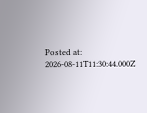Posted at: 2026-08-11T11:30:44.000Z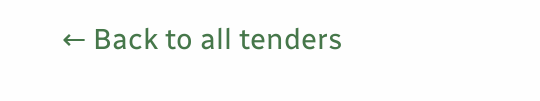← Back to all tenders